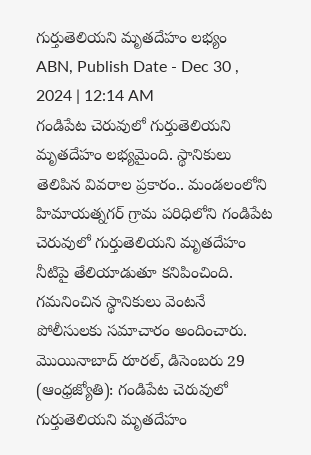గుర్తుతెలియని మృతదేహం లభ్యం
ABN, Publish Date - Dec 30 , 2024 | 12:14 AM
గండిపేట చెరువులో గుర్తుతెలియని మృతదేహం లభ్యమైంది. స్థానికులు తెలిపిన వివరాల ప్రకారం.. మండలంలోని హిమాయత్నగర్ గ్రామ పరిధిలోని గండిపేట చెరువులో గుర్తుతెలియని మృతదేహం నీటిపై తేలియాడుతూ కనిపించింది. గమనించిన స్థానికులు వెంటనే పోలీసులకు సమాచారం అందించారు.
మొయినాబాద్ రూరల్, డిసెంబరు 29 (ఆంధ్రజ్యోతి): గండిపేట చెరువులో గుర్తుతెలియని మృతదేహం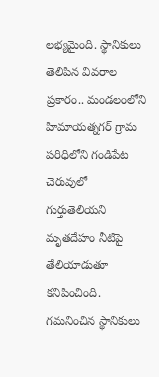లభ్యమైంది. స్థానికులు తెలిపిన వివరాల ప్రకారం.. మండలంలోని హిమాయత్నగర్ గ్రామ పరిధిలోని గండిపేట చెరువులో గుర్తుతెలియని మృతదేహం నీటిపై తేలియాడుతూ కనిపించింది. గమనించిన స్థానికులు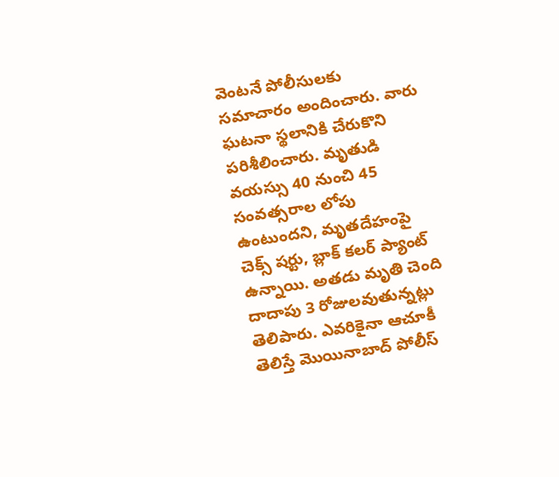వెంటనే పోలీసులకు సమాచారం అందించారు. వారు ఘటనా స్థలానికి చేరుకొని పరిశీలించారు. మృతుడి వయస్సు 40 నుంచి 45 సంవత్సరాల లోపు ఉంటుందని, మృతదేహంపై చెక్స్ షర్టు, బ్లాక్ కలర్ ప్యాంట్ ఉన్నాయి. అతడు మృతి చెంది దాదాపు 3 రోజులవుతున్నట్లు తెలిపారు. ఎవరికైనా ఆచూకీ తెలిస్తే మొయినాబాద్ పోలీస్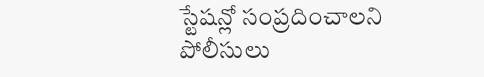స్టేషన్లో సంప్రదించాలని పోలీసులు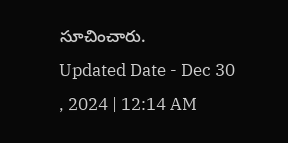సూచించారు.
Updated Date - Dec 30 , 2024 | 12:14 AM